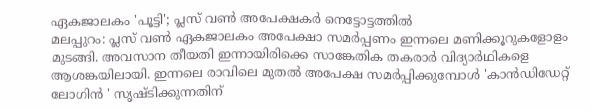ഏകജാലകം 'പൂട്ടി'; പ്ലസ് വൺ അപേക്ഷകർ നെട്ടോട്ടത്തിൽ
മലപ്പുറം: പ്ലസ് വൺ ഏകജാലകം അപേക്ഷാ സമർപ്പണം ഇന്നലെ മണിക്കൂറുകളോളം മുടങ്ങി. അവസാന തീയതി ഇന്നായിരിക്കെ സാങ്കേതിക തകരാർ വിദ്യാർഥികളെ ആശങ്കയിലായി. ഇന്നലെ രാവിലെ മുതൽ അപേക്ഷ സമർപ്പിക്കുമ്പോൾ 'കാൻഡിഡേറ്റ് ലോഗിൻ ' സൃഷ്ടിക്കുന്നതിന്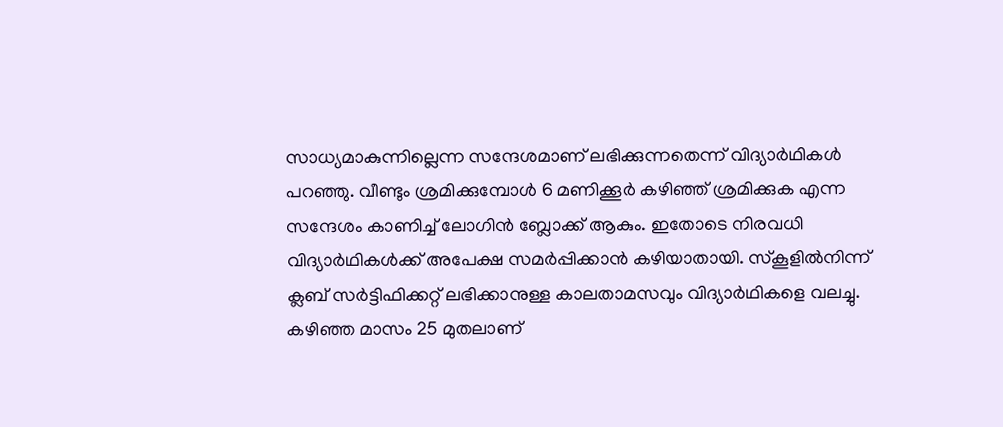സാധ്യമാകുന്നില്ലെന്ന സന്ദേശമാണ് ലഭിക്കുന്നതെന്ന് വിദ്യാർഥികൾ പറഞ്ഞു. വീണ്ടും ശ്രമിക്കുമ്പോൾ 6 മണിക്കൂർ കഴിഞ്ഞ് ശ്രമിക്കുക എന്ന സന്ദേശം കാണിച്ച് ലോഗിൻ ബ്ലോക്ക് ആകും. ഇതോടെ നിരവധി വിദ്യാർഥികൾക്ക് അപേക്ഷ സമർപ്പിക്കാൻ കഴിയാതായി. സ്കൂളിൽനിന്ന് ക്ലബ് സർട്ടിഫിക്കറ്റ് ലഭിക്കാനുള്ള കാലതാമസവും വിദ്യാർഥികളെ വലച്ചു.
കഴിഞ്ഞ മാസം 25 മുതലാണ്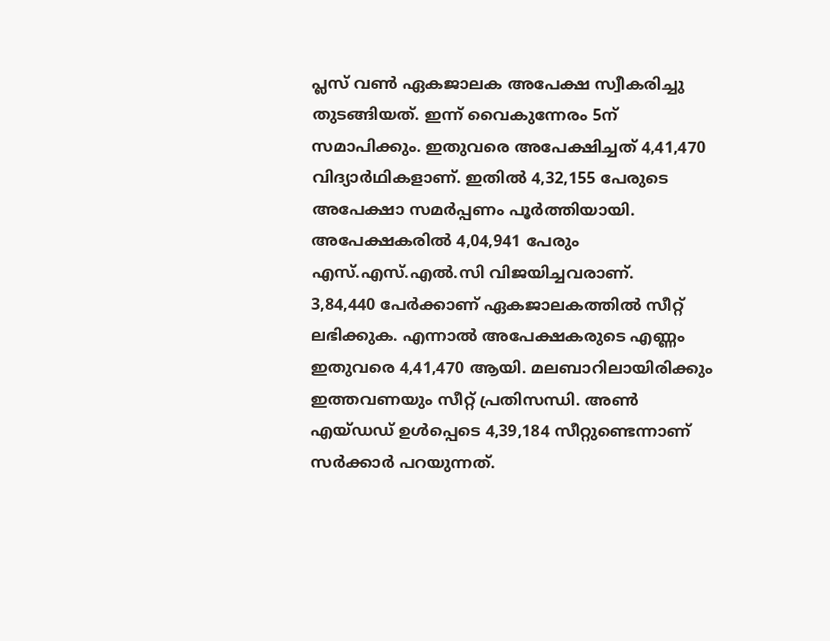പ്ലസ് വൺ ഏകജാലക അപേക്ഷ സ്വീകരിച്ചു തുടങ്ങിയത്. ഇന്ന് വൈകുന്നേരം 5ന് സമാപിക്കും. ഇതുവരെ അപേക്ഷിച്ചത് 4,41,470 വിദ്യാർഥികളാണ്. ഇതിൽ 4,32,155 പേരുടെ അപേക്ഷാ സമർപ്പണം പൂർത്തിയായി. അപേക്ഷകരിൽ 4,04,941 പേരും എസ്.എസ്.എൽ.സി വിജയിച്ചവരാണ്.
3,84,440 പേർക്കാണ് ഏകജാലകത്തിൽ സീറ്റ് ലഭിക്കുക. എന്നാൽ അപേക്ഷകരുടെ എണ്ണം ഇതുവരെ 4,41,470 ആയി. മലബാറിലായിരിക്കും ഇത്തവണയും സീറ്റ് പ്രതിസന്ധി. അൺ എയ്ഡഡ് ഉൾപ്പെടെ 4,39,184 സീറ്റുണ്ടെന്നാണ് സർക്കാർ പറയുന്നത്.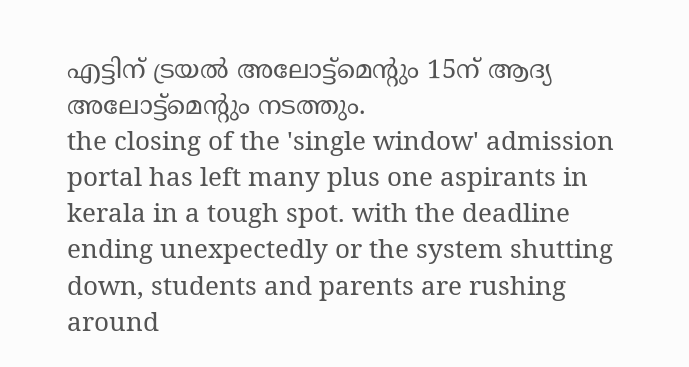എട്ടിന് ട്രയൽ അലോട്ട്മെന്റും 15ന് ആദ്യ അലോട്ട്മെന്റും നടത്തും.
the closing of the 'single window' admission portal has left many plus one aspirants in kerala in a tough spot. with the deadline ending unexpectedly or the system shutting down, students and parents are rushing around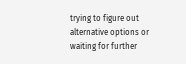trying to figure out alternative options or waiting for further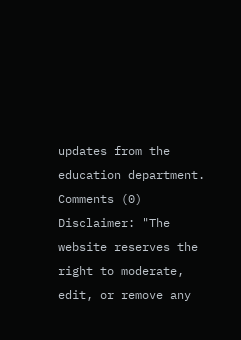updates from the education department.
Comments (0)
Disclaimer: "The website reserves the right to moderate, edit, or remove any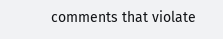comments that violate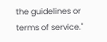the guidelines or terms of service."